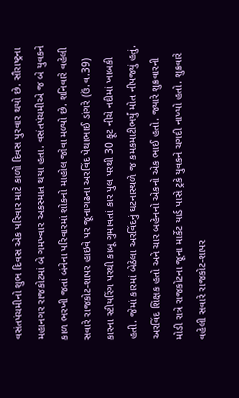વસંતપંચમીનો શુભ દિવસ એક પરિવાર માટે કાળો દિવસ પુરવાર થયો છે. સૌરાષ્ટ્રના મહાનગર રાજકોટમાં બે ગમખ્વાર અકસ્માત થયા હતા. વસંતપંચમીએ જ બે યુવકને કાળ ભરખી જતાં બંનેના પરિવારમાં શોકનો માહોલ જોવા મળ્યો છે. શનિવારે વહેલી સવારે રાજકોટ-શાપર હાઇવે પર જૂનાગઢના અરવિંદ પેથાભાઈ ડાંગરે (ઉં.વ.39) કારના સ્ટીયરિંગ પરથી કાબૂ ગુમાવતાં કાર પુલ પરથી 30 ફૂટ નીચે નદીમાં ખાબકી હતી. જેમાં કારમાં બેઠેલા અરવિંદનું ઘટનાસ્થળે જ કમકમાટીભર્યું મોત નીપજ્યું હતું.
અરવિંદ શિક્ષક હતો અને ચાર બહેનનો એકનો એક ભાઈ હતો. જ્યારે શુક્રવારની મોડી રાત્રે રાજકોટના જૂના માર્કેટ યાર્ડ પાસે ટ્રકે યુવકને ચગદી નાખ્યો હતો. શુક્રવારે વહેલી સવારે રાજકોટ-શાપર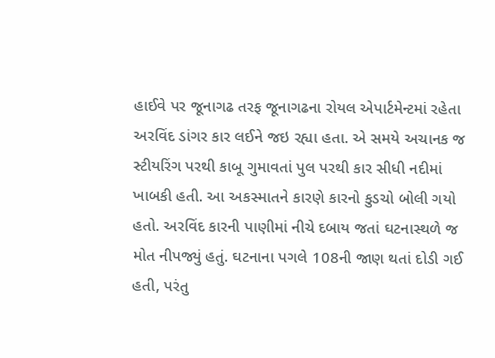હાઈવે પર જૂનાગઢ તરફ જૂનાગઢના રોયલ એપાર્ટમેન્ટમાં રહેતા અરવિંદ ડાંગર કાર લઈને જઇ રહ્યા હતા. એ સમયે અચાનક જ સ્ટીયરિંગ પરથી કાબૂ ગુમાવતાં પુલ પરથી કાર સીધી નદીમાં ખાબકી હતી. આ અકસ્માતને કારણે કારનો કુડચો બોલી ગયો હતો. અરવિંદ કારની પાણીમાં નીચે દબાય જતાં ઘટનાસ્થળે જ મોત નીપજ્યું હતું. ઘટનાના પગલે 108ની જાણ થતાં દોડી ગઈ હતી, પરંતુ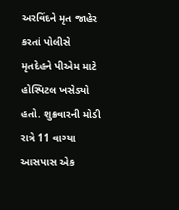અરવિંદને મૃત જાહેર કરતાં પોલીસે મૃતદેહને પીએમ માટે હોસ્પિટલ ખસેડ્યો હતો. શુક્રવારની મોડી રાત્રે 11 વાગ્યા આસપાસ એક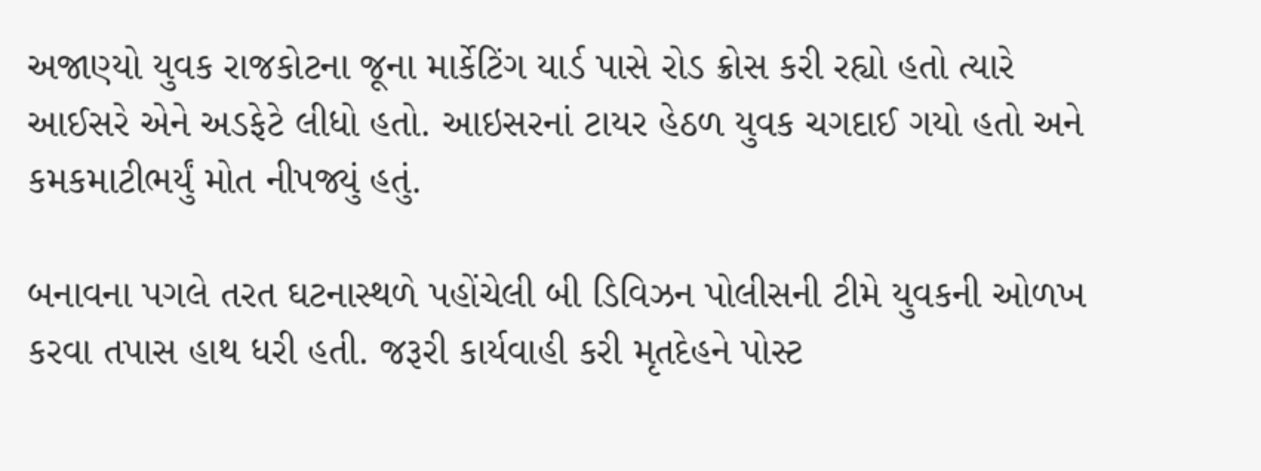અજાણ્યો યુવક રાજકોટના જૂના માર્કેટિંગ યાર્ડ પાસે રોડ ક્રોસ કરી રહ્યો હતો ત્યારે આઈસરે એને અડફેટે લીધો હતો. આઇસરનાં ટાયર હેઠળ યુવક ચગદાઈ ગયો હતો અને કમકમાટીભર્યું મોત નીપજ્યું હતું.

બનાવના પગલે તરત ઘટનાસ્થળે પહોંચેલી બી ડિવિઝન પોલીસની ટીમે યુવકની ઓળખ કરવા તપાસ હાથ ધરી હતી. જરૂરી કાર્યવાહી કરી મૃતદેહને પોસ્ટ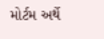મોર્ટમ અર્થે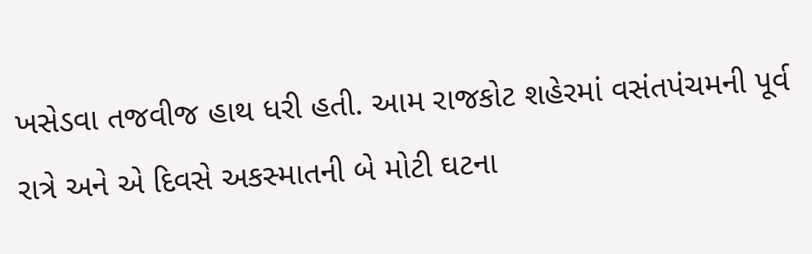ખસેડવા તજવીજ હાથ ધરી હતી. આમ રાજકોટ શહેરમાં વસંતપંચમની પૂર્વ રાત્રે અને એ દિવસે અકસ્માતની બે મોટી ઘટના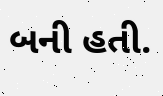બની હતી.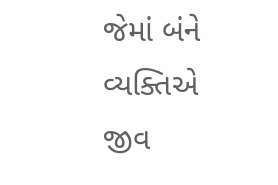જેમાં બંને વ્યક્તિએ જીવ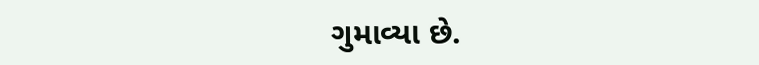ગુમાવ્યા છે.